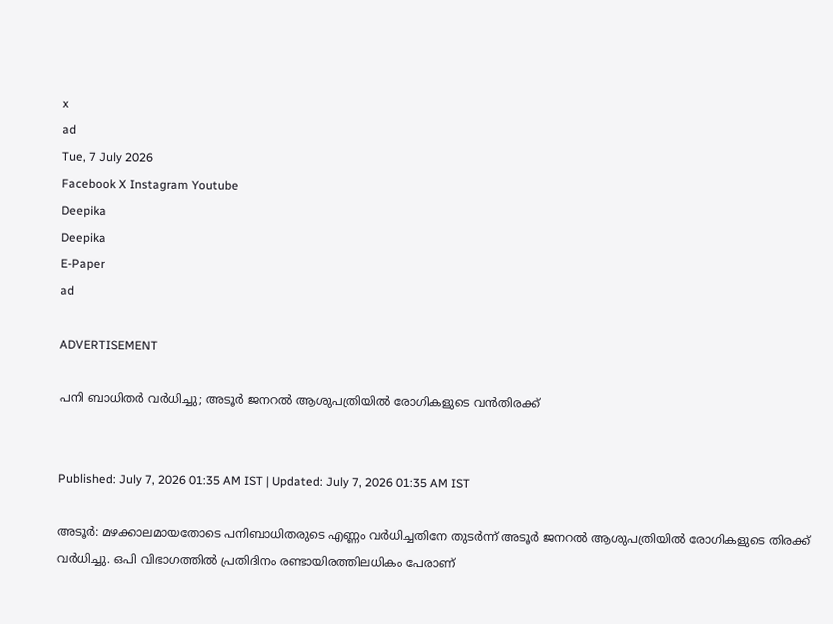x
ad
Tue, 7 July 2026
Facebook X Instagram Youtube
Deepika
Deepika
E-Paper
ad

ADVERTISEMENT

പനി ബാധിതർ വർധിച്ചു; അടൂർ ജനറൽ ആശുപത്രിയിൽ രോഗികളുടെ വൻതിരക്ക്


Published: July 7, 2026 01:35 AM IST | Updated: July 7, 2026 01:35 AM IST

അടൂർ: മഴക്കാലമായതോടെ പനിബാധിതരുടെ എണ്ണം വർധിച്ചതിനേ തുടർന്ന് അടൂർ ജനറൽ ആശുപത്രിയിൽ രോഗികളുടെ തിരക്ക് വർധിച്ചു. ഒ‌പി വിഭാഗത്തിൽ പ്രതിദിനം രണ്ടായിരത്തിലധികം പേരാണ്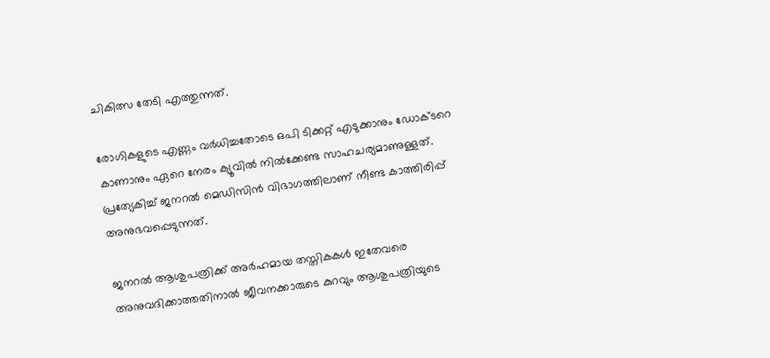ചികിത്സ തേടി എത്തുന്നത്.

രോഗികളുടെ എണ്ണം വർധിച്ചതോടെ ഒപി ടിക്കറ്റ് എടുക്കാനും ഡോക്‌ടറെ കാണാനും ഏറെ നേരം ക്യൂവിൽ നിൽക്കേണ്ട സാഹചര്യമാണുള്ളത്. പ്രത്യേകിച്ച് ജനറൽ മെഡിസിൻ വിഭാഗത്തിലാണ് നീണ്ട കാത്തിരിപ്പ് അനുഭവപ്പെടുന്നത്.

ജനറൽ ആശുപത്രിക്ക് അർഹമായ തസ്തികകൾ ഇതേവരെ അനുവദിക്കാത്തതിനാൽ ജീവനക്കാരുടെ കുറവും ആശുപത്രിയുടെ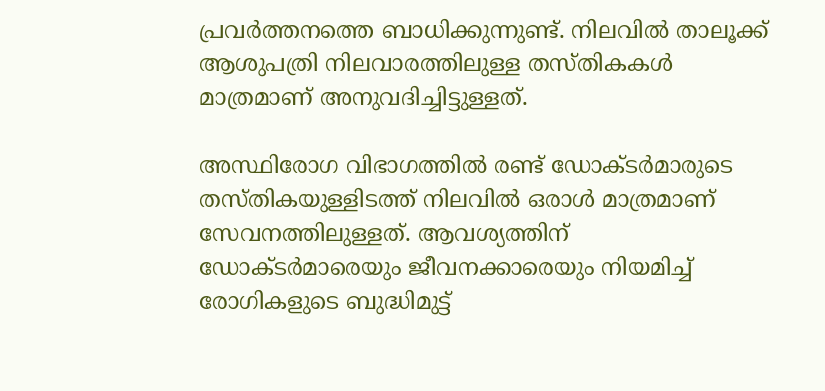പ്രവർത്തനത്തെ ബാധിക്കുന്നുണ്ട്. നിലവിൽ താലൂക്ക് ആശുപത്രി നിലവാരത്തിലുള്ള തസ്തികകൾ മാത്രമാണ് അനുവദിച്ചിട്ടുള്ളത്.

അസ്ഥിരോഗ വിഭാഗത്തിൽ രണ്ട് ഡോക്‌ടർമാരുടെ തസ്തികയുള്ളിടത്ത് നിലവിൽ ഒരാൾ മാത്രമാണ് സേവനത്തിലുള്ളത്. ആവശ്യത്തിന് ഡോക്‌ടർമാരെയും ജീവനക്കാരെയും നിയമിച്ച് രോഗികളുടെ ബുദ്ധിമുട്ട്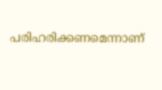പരിഹരിക്കണമെന്നാണ്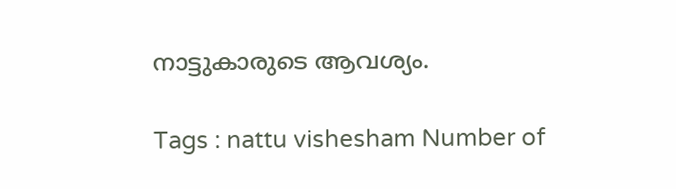നാട്ടുകാരുടെ ആവശ്യം.

Tags : nattu vishesham Number of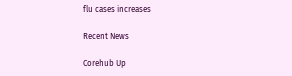flu cases increases

Recent News

Corehub Up